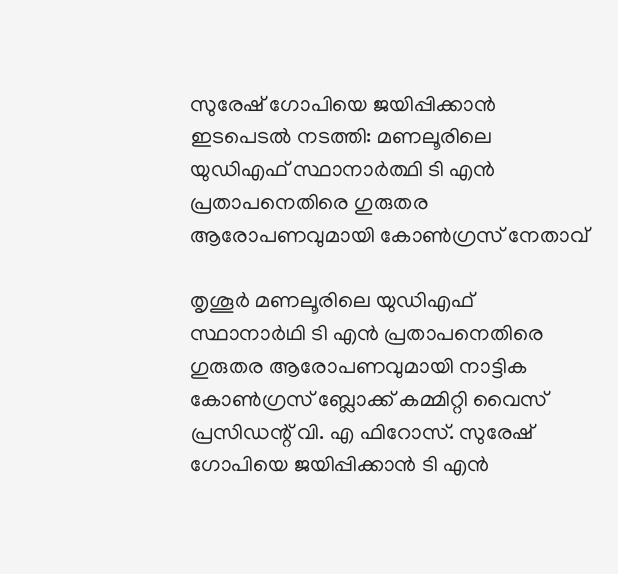സുരേഷ് ഗോപിയെ ജയിപ്പിക്കാന്‍ ഇടപെടല്‍ നടത്തി: മണലൂരിലെ യുഡിഎഫ് സ്ഥാനാർത്ഥി ടി എന്‍ പ്രതാപനെതിരെ ഗുരുതര ആരോപണവുമായി കോണ്‍ഗ്രസ് നേതാവ്

തൃശൂര്‍ മണലൂരിലെ യുഡിഎഫ് സ്ഥാനാര്‍ഥി ടി എന്‍ പ്രതാപനെതിരെ ഗുരുതര ആരോപണവുമായി നാട്ടിക കോൺഗ്രസ് ബ്ലോക്ക് കമ്മിറ്റി വൈസ് പ്രസിഡന്റ് വി. എ ഫിറോസ്. സുരേഷ് ഗോപിയെ ജയിപ്പിക്കാന്‍ ടി എന്‍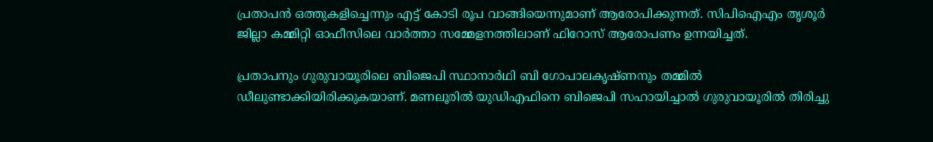പ്രതാപന്‍ ഒത്തുകളിച്ചെന്നും എട്ട് കോടി രൂപ വാങ്ങിയെന്നുമാണ് ആരോപിക്കുന്നത്. സിപിഐഎം തൃശൂര്‍ ജില്ലാ കമ്മിറ്റി ഓഫീസിലെ വാര്‍ത്താ സമ്മേളനത്തിലാണ് ഫിറോസ് ആരോപണം ഉന്നയിച്ചത്.

പ്രതാപനും ഗുരുവായൂരിലെ ബിജെപി സ്ഥാനാർഥി ബി ഗോപാലകൃഷ്ണ‌നും തമ്മിൽ ഡീലുണ്ടാക്കിയിരിക്കുകയാണ്. മണലൂരിൽ യുഡിഎഫിനെ ബിജെപി സഹായിച്ചാൽ ഗുരുവായൂരിൽ തിരിച്ചു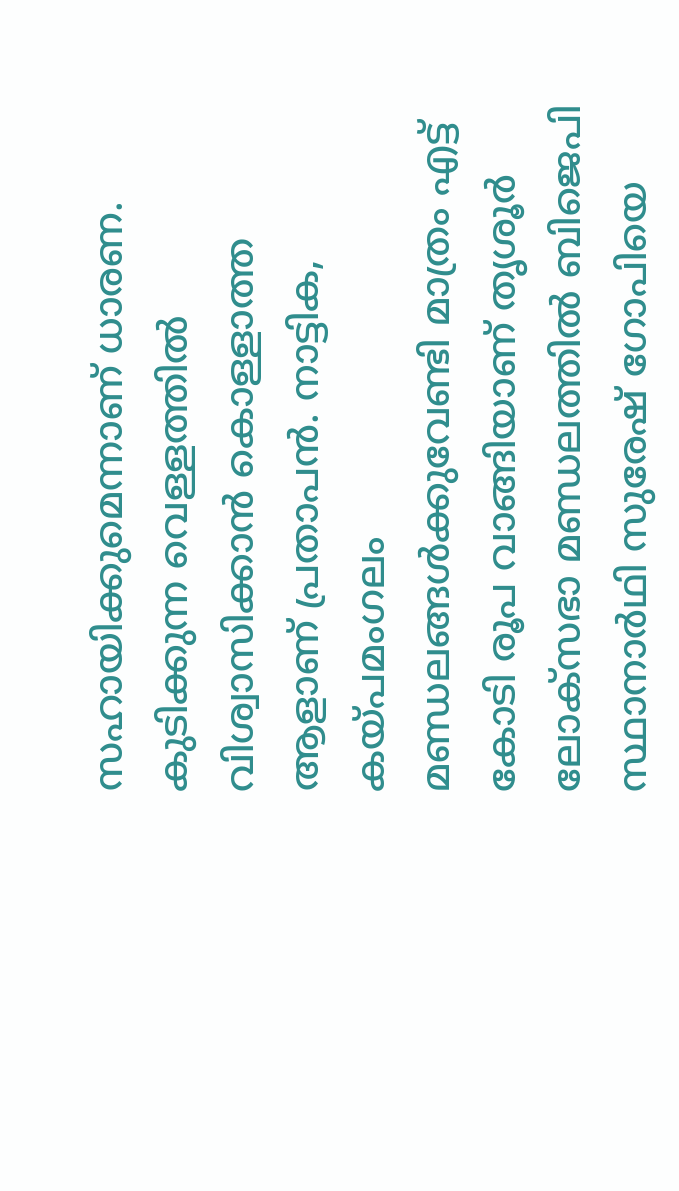സഹായിക്കുമെന്നാണ് ധാരണ. കുടിക്കുന്ന വെള്ളത്തിൽ വിശ്വാസിക്കാൻ കൊള്ളാത്ത ആളാണ് പ്രതാപൻ. നാട്ടിക, കയ്‌പമംഗലം മണ്ഡലങ്ങൾക്കുവേണ്ടി മാത്രം എട്ട് കോടി രൂപ വാങ്ങിയാണ് തൃശൂർ ലോക്സഭാ മണ്ഡലത്തിൽ ബിജെപി സ്ഥാനാർഥി സുരേഷ് ഗോപിയെ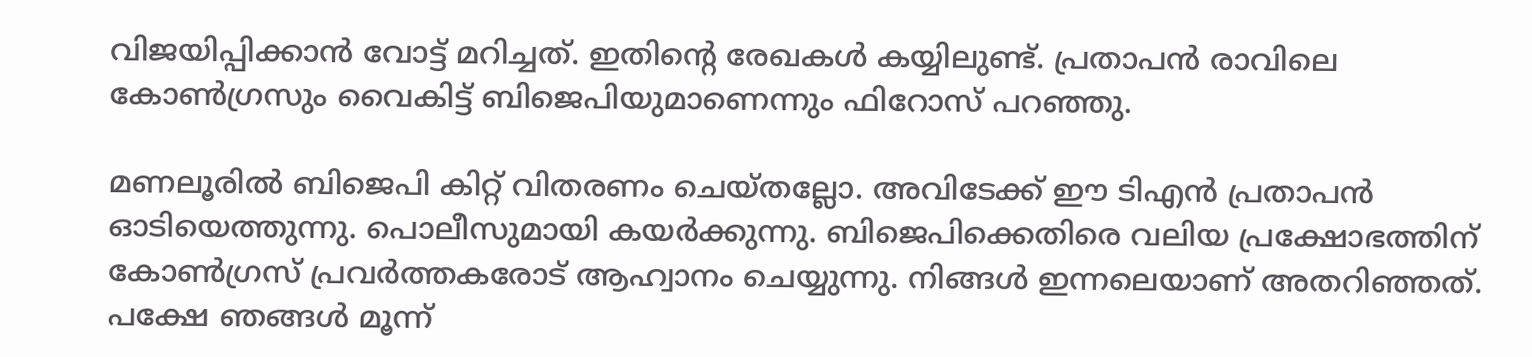വിജയിപ്പിക്കാൻ വോട്ട് മറിച്ചത്. ഇതിന്റെ രേഖകൾ കയ്യിലുണ്ട്. പ്രതാപൻ രാവിലെ കോൺഗ്രസും വൈകിട്ട് ബിജെപിയുമാണെന്നും ഫിറോസ് പറഞ്ഞു.

മണലൂരിൽ ബിജെപി കിറ്റ് വിതരണം ചെയ്തല്ലോ. അവിടേക്ക് ഈ ടിഎന്‍ പ്രതാപന്‍ ഓടിയെത്തുന്നു. പൊലീസുമായി കയര്‍ക്കുന്നു. ബിജെപിക്കെതിരെ വലിയ പ്രക്ഷോഭത്തിന് കോണ്‍ഗ്രസ് പ്രവര്‍ത്തകരോട് ആഹ്വാനം ചെയ്യുന്നു. നിങ്ങള്‍ ഇന്നലെയാണ് അതറിഞ്ഞത്. പക്ഷേ ഞങ്ങള്‍ മൂന്ന്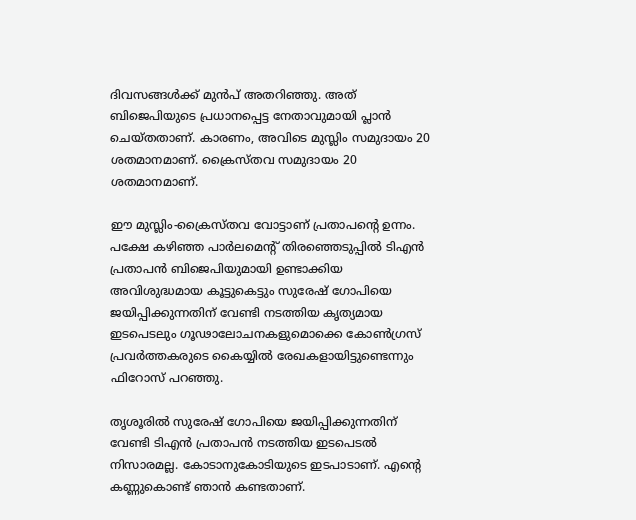ദിവസങ്ങള്‍ക്ക് മുന്‍പ് അതറിഞ്ഞു. അത് ബിജെപിയുടെ പ്രധാനപ്പെട്ട നേതാവുമായി പ്ലാന്‍ ചെയ്തതാണ്. കാരണം, അവിടെ മുസ്ലിം സമുദായം 20 ശതമാനമാണ്. ക്രൈസ്തവ സമുദായം 20 ശതമാനമാണ്.

ഈ മുസ്ലിം-ക്രൈസ്തവ വോട്ടാണ് പ്രതാപന്റെ ഉന്നം. പക്ഷേ കഴിഞ്ഞ പാര്‍ലമെന്റ് തിരഞ്ഞെടുപ്പില്‍ ടിഎന്‍ പ്രതാപന്‍ ബിജെപിയുമായി ഉണ്ടാക്കിയ അവിശുദ്ധമായ കൂട്ടുകെട്ടും സുരേഷ് ഗോപിയെ ജയിപ്പിക്കുന്നതിന് വേണ്ടി നടത്തിയ കൃത്യമായ ഇടപെടലും ഗൂഢാലോചനകളുമൊക്കെ കോണ്‍ഗ്രസ് പ്രവര്‍ത്തകരുടെ കൈയ്യില്‍ രേഖകളായിട്ടുണ്ടെന്നും ഫിറോസ് പറഞ്ഞു.

തൃശൂരിൽ സുരേഷ് ഗോപിയെ ജയിപ്പിക്കുന്നതിന് വേണ്ടി ടിഎന്‍ പ്രതാപന്‍ നടത്തിയ ഇടപെടല്‍ നിസാരമല്ല. കോടാനുകോടിയുടെ ഇടപാടാണ്. എന്റെ കണ്ണുകൊണ്ട് ഞാന്‍ കണ്ടതാണ്.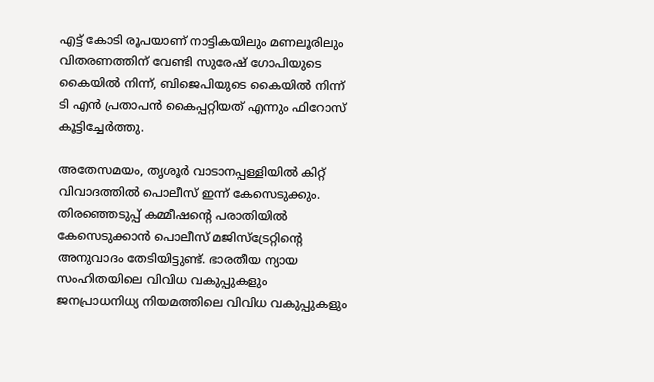എട്ട് കോടി രൂപയാണ് നാട്ടികയിലും മണലൂരിലും വിതരണത്തിന് വേണ്ടി സുരേഷ് ഗോപിയുടെ കൈയില്‍ നിന്ന്, ബിജെപിയുടെ കൈയില്‍ നിന്ന് ടി എന്‍ പ്രതാപന്‍ കൈപ്പറ്റിയത് എന്നും ഫിറോസ് കൂട്ടിച്ചേർത്തു.

അതേസമയം, തൃശൂര്‍ വാടാനപ്പള്ളിയില്‍ കിറ്റ് വിവാദത്തില്‍ പൊലീസ് ഇന്ന് കേസെടുക്കും. തിരഞ്ഞെടുപ്പ് കമ്മീഷന്റെ പരാതിയില്‍ കേസെടുക്കാന്‍ പൊലീസ് മജിസ്‌ട്രേറ്റിന്റെ അനുവാദം തേടിയിട്ടുണ്ട്. ഭാരതീയ ന്യായ സംഹിതയിലെ വിവിധ വകുപ്പുകളും ജനപ്രാധനിധ്യ നിയമത്തിലെ വിവിധ വകുപ്പുകളും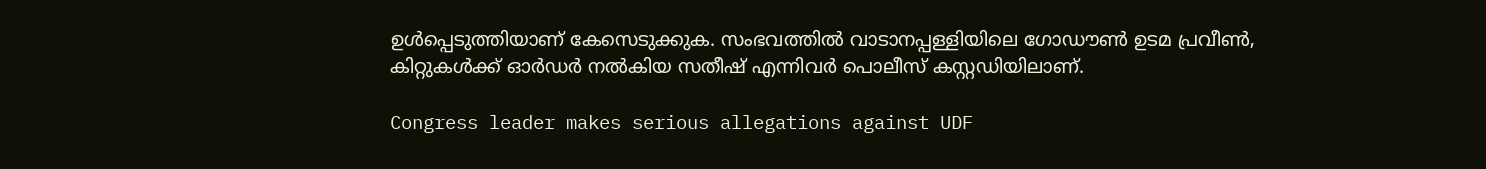ഉള്‍പ്പെടുത്തിയാണ് കേസെടുക്കുക. സംഭവത്തിൽ വാടാനപ്പള്ളിയിലെ ഗോഡൗണ്‍ ഉടമ പ്രവീണ്‍, കിറ്റുകള്‍ക്ക് ഓര്‍ഡര്‍ നല്‍കിയ സതീഷ് എന്നിവര്‍ പൊലീസ് കസ്റ്റഡിയിലാണ്.

Congress leader makes serious allegations against UDF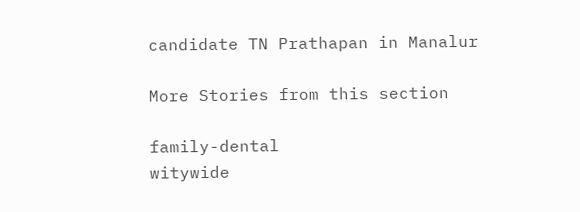candidate TN Prathapan in Manalur

More Stories from this section

family-dental
witywide